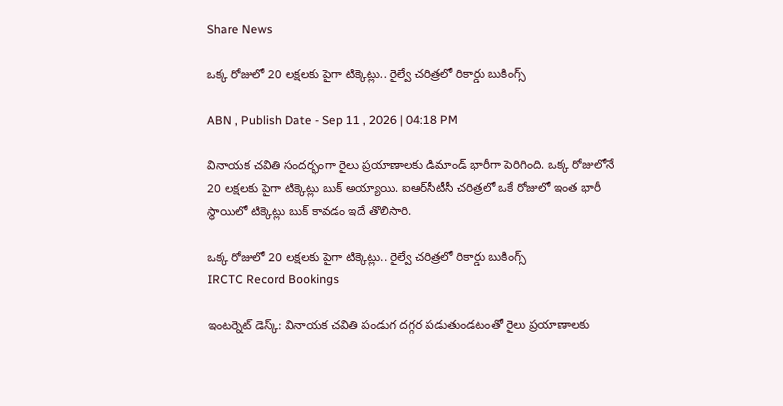Share News

ఒక్క రోజులో 20 లక్షలకు పైగా టిక్కెట్లు.. రైల్వే చరిత్రలో రికార్డు బుకింగ్స్

ABN , Publish Date - Sep 11 , 2026 | 04:18 PM

వినాయక చవితి సందర్భంగా రైలు ప్రయాణాలకు డిమాండ్ భారీగా పెరిగింది. ఒక్క రోజులోనే 20 లక్షలకు పైగా టిక్కెట్లు బుక్ అయ్యాయి. ఐఆర్‌సీటీసీ చరిత్రలో ఒకే రోజులో ఇంత భారీ స్థాయిలో టిక్కెట్లు బుక్ కావడం ఇదే తొలిసారి.

ఒక్క రోజులో 20 లక్షలకు పైగా టిక్కెట్లు.. రైల్వే చరిత్రలో రికార్డు బుకింగ్స్
IRCTC Record Bookings

ఇంటర్నెట్ డెస్క్: వినాయక చవితి పండుగ దగ్గర పడుతుండటంతో రైలు ప్రయాణాలకు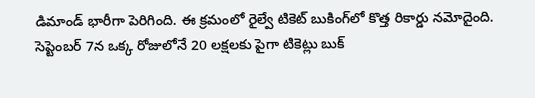డిమాండ్ భారీగా పెరిగింది. ఈ క్రమంలో రైల్వే టికెట్ బుకింగ్‌లో కొత్త రికార్డు నమోదైంది. సెప్టెంబర్ 7న ఒక్క రోజులోనే 20 లక్షలకు పైగా టికెట్లు బుక్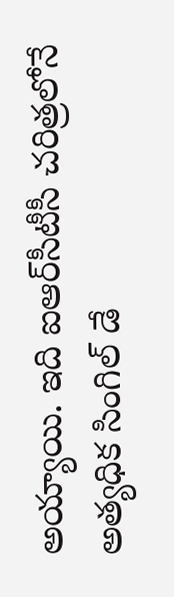అయ్యాయి. ఇది ఐఆర్‌సీటీసీ చరిత్రలోనే అత్యధిక సింగిల్‌ డే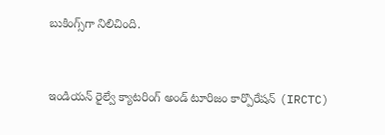బుకింగ్స్‌గా నిలిచింది.


ఇండియన్ రైల్వే క్యాటరింగ్ అండ్ టూరిజం కార్పొరేషన్ (IRCTC)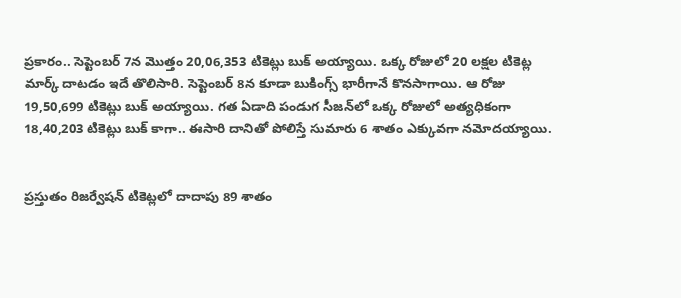ప్రకారం.. సెప్టెంబర్ 7న మొత్తం 20,06,353 టికెట్లు బుక్ అయ్యాయి. ఒక్క రోజులో 20 లక్షల టికెట్ల మార్క్ దాటడం ఇదే తొలిసారి. సెప్టెంబర్ 8న కూడా బుకింగ్స్ భారీగానే కొనసాగాయి. ఆ రోజు 19,50,699 టికెట్లు బుక్ అయ్యాయి. గత ఏడాది పండుగ సీజన్‌లో ఒక్క రోజులో అత్యధికంగా 18,40,203 టికెట్లు బుక్ కాగా.. ఈసారి దానితో పోలిస్తే సుమారు 6 శాతం ఎక్కువగా నమోదయ్యాయి.


ప్రస్తుతం రిజర్వేషన్ టికెట్లలో దాదాపు 89 శాతం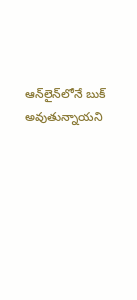ఆన్‌లైన్‌లోనే బుక్ అవుతున్నాయని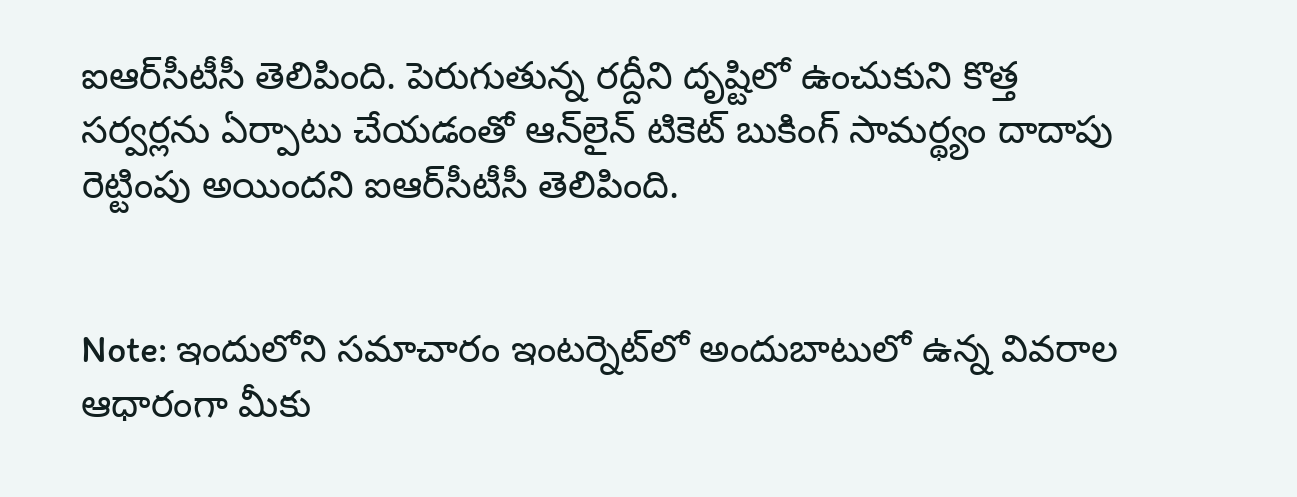ఐఆర్‌సీటీసీ తెలిపింది. పెరుగుతున్న రద్దీని దృష్టిలో ఉంచుకుని కొత్త సర్వర్లను ఏర్పాటు చేయడంతో ఆన్‌లైన్ టికెట్ బుకింగ్ సామర్థ్యం దాదాపు రెట్టింపు అయిందని ఐఆర్‌సీటీసీ తెలిపింది.


Note: ఇందులోని సమాచారం ఇంటర్నెట్‌లో అందుబాటులో ఉన్న వివరాల ఆధారంగా మీకు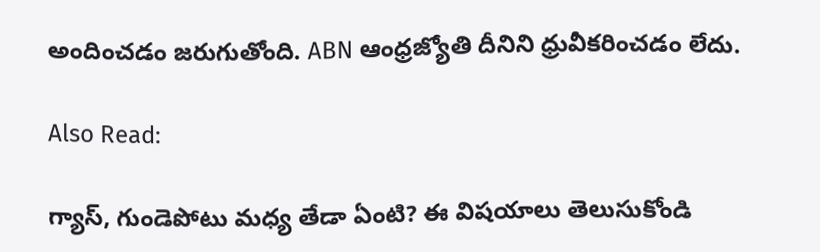అందించడం జరుగుతోంది. ABN ఆంధ్రజ్యోతి దీనిని ధ్రువీకరించడం లేదు.

Also Read:

గ్యాస్‌, గుండెపోటు మధ్య తేడా ఏంటి? ఈ విషయాలు తెలుసుకోండి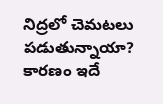నిద్రలో చెమటలు పడుతున్నాయా? కారణం ఇదే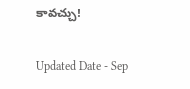కావచ్చు!

Updated Date - Sep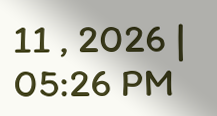11 , 2026 | 05:26 PM